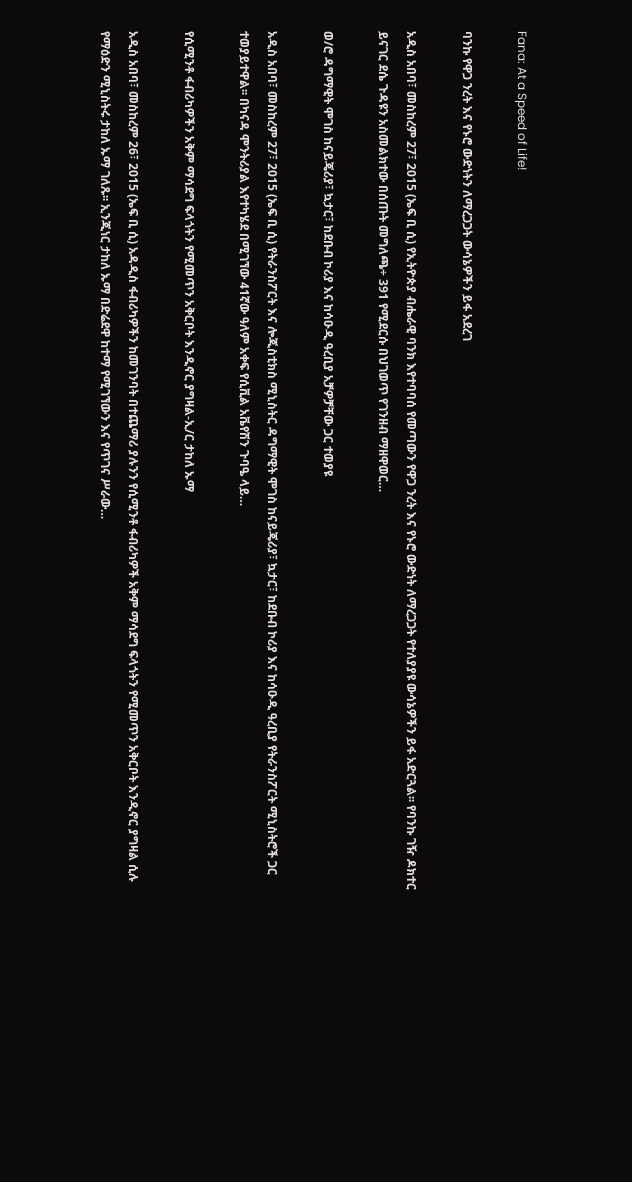Fana: At a Speed of Life!

ባንኩ የዋጋ ንረት እና የኑሮ ውድነትን ለማረጋጋት ውሳኔዎችን ይፋ አደረገ

አዲስ አበባ፣ መስከረም 27፣ 2015 (ኤፍ ቢ ሲ) የኢትዮጵያ ብሔራዊ ባንክ እየተባባሰ የመጣውን የዋጋ ንረት እና የኑሮ ውድነት ለማረጋጋት የተለያያዩ ውሳኔዎችን ይፋ አድርጓል፡፡ የባንኩ ገዥ ዶክተር ይናገር ደሴ ጉዳዩን አስመልክተው በሰጡት መግለጫ÷ 391 የሚደርሱ በህገወጥ የገንዘብ ማዘዋወር…

ወ/ሮ ዳግማዊት ሞገስ ከናይጄሪያ፣ ኳታር፣ ከደቡብ ኮሪያ እና ከሳዑዲ ዓረቢያ አቻዎቻቸው ጋር ተወያዩ

አዲስ አበባ፣ መስከረም 27፣ 2015 (ኤፍ ቢ ሲ) የትራንስፖርት እና ሎጂስቲክስ ሚኒስትር ዳግማዊት ሞገስ ከናይጄሪያ፣ ኳታር፣ ከደቡብ ኮሪያ እና ከሳዑዲ ዓረቢያ የትራንስፖርት ሚኒስትሮች ጋር ተወያይተዋል፡፡ በካናዳ ሞንትሪያል እየተካሄደ በሚገኘው 41ኛው ዓለም አቀፍ የሲቪል አቬየሽን ጉባዔ ላይ…

የሲሚንቶ ፋብሪካዎችን አቅም ማሳደግ ፍላጎትን የሚመጥን አቅርቦት እንዲኖር ያግዛል-ኢ/ር ታከለ ኡማ

አዲስ አበባ፣ መስከረም 26፣ 2015 (ኤፍ ቢ ሲ) አዳዲስ ፋብሪካዎችን ከመገንባት በተጨማሪ ያሉንን የሲሚንቶ ፋብሪካዎች አቅም ማሳደግ ፍላጎትን የሚመጥን አቅርቦት እንዲኖር ያግዛል ሲሉ የማዕድን ሚኒስትሩ ታከለ ኡማ ገለጹ፡፡ ኢንጂነር ታከለ ኡማ በድሬደዋ ከተማ የሚገኘውን እና የጥገና ሥራው…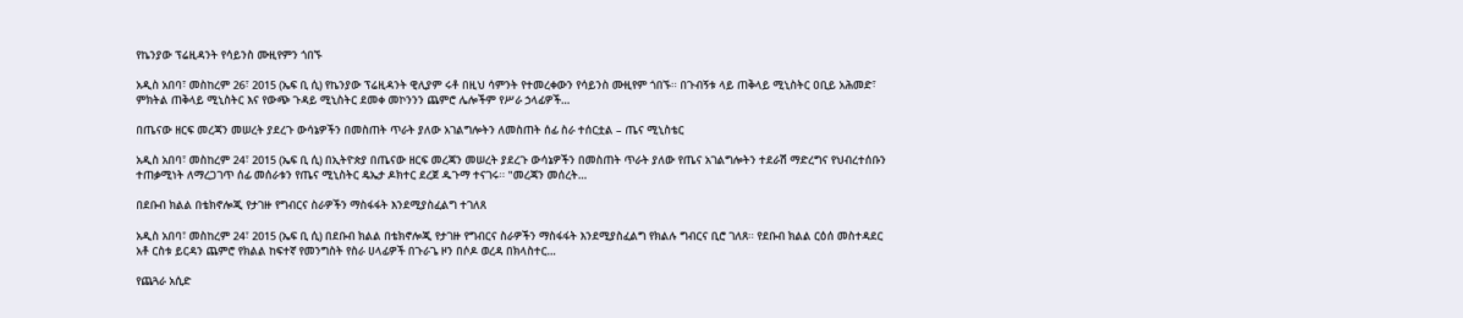የኬንያው ፕሬዚዳንት የሳይንስ ሙዚየምን ጎበኙ

አዲስ አበባ፣ መስከረም 26፣ 2015 (ኤፍ ቢ ሲ) የኬንያው ፕሬዚዳንት ዊሊያም ሩቶ በዚህ ሳምንት የተመረቀውን የሳይንስ ሙዚየም ጎበኙ፡፡ በጉብኝቱ ላይ ጠቅላይ ሚኒስትር ዐቢይ አሕመድ፣  ምክትል ጠቅላይ ሚኒስትር እና የውጭ ጉዳይ ሚኒስትር ደመቀ መኮንንን ጨምሮ ሌሎችም የሥራ ኃላፊዎች…

በጤናው ዘርፍ መረጃን መሠረት ያደረጉ ውሳኔዎችን በመስጠት ጥራት ያለው አገልግሎትን ለመስጠት ሰፊ ስራ ተሰርቷል – ጤና ሚኒስቴር

አዲስ አበባ፣ መስከረም 24፣ 2015 (ኤፍ ቢ ሲ) በኢትዮጵያ በጤናው ዘርፍ መረጃን መሠረት ያደረጉ ውሳኔዎችን በመስጠት ጥራት ያለው የጤና አገልግሎትን ተደራሽ ማድረግና የህብረተሰቡን ተጠቃሚነት ለማረጋገጥ ሰፊ መሰራቱን የጤና ሚኒስትር ዴኤታ ዶክተር ደረጀ ዱጉማ ተናገሩ፡፡ "መረጃን መሰረት…

በደቡብ ክልል በቴክኖሎጂ የታገዙ የግብርና ስራዎችን ማስፋፋት እንደሚያስፈልግ ተገለጸ

አዲስ አበባ፣ መስከረም 24፣ 2015 (ኤፍ ቢ ሲ) በደቡብ ክልል በቴክኖሎጂ የታገዙ የግብርና ስራዎችን ማስፋፋት እንደሚያስፈልግ የክልሉ ግብርና ቢሮ ገለጸ፡፡ የደቡብ ክልል ርዕሰ መስተዳደር አቶ ርስቱ ይርዳን ጨምሮ የክልል ከፍተኛ የመንግስት የስራ ሀላፊዎች በጉራጌ ዞን በሶዶ ወረዳ በክላስተር…

የጨጓራ አሲድ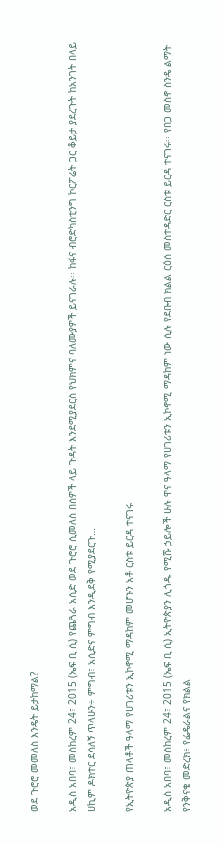ወደ ጉሮሮ መመለስ እንዴት ይታከማል?

አዲስ አበባ፣ መስከረም 24፣ 2015 (ኤፍ ቢ ሲ) የጨጓራ አሲድ ወደ ጉሮሮ ሲመለስ በሰዎች ላይ ጉዳት እንደሚያደርስ የህክምና ባለሙያዎች ይናገራሉ፡፡ ከፋና ብሮድካስቲንግ ኮርፖሬት ጋር ቆይታ ያደረጉት ከአንገት በላይ ሀኪም ዶክተር ደሳለኝ ጥላሁን÷ ምግብ፣ አሲድና ምግብ እንዲደቅ የሚያደርጉ…

የኢትዮጵያ ጠላቶች ዓላማ የሀገሪቱን ኢኮኖሚ ማዳከም መሆኑን አቶ ርስቱ ይርዳ ተናገሩ

አዲስ አበባ፣ መስከረም 24፣ 2015 (ኤፍ ቢ ሲ) ኢትዮጵያን ሊጎዱ የሚሹ ኃይሎች ሁሉ ዋና ዓላማ የሀገሪቱን ኢኮኖሚ ማዳከም ነው ሲሉ የደቡብ ክልል ርዕሰ መስተዳድር ርስቱ ይርዳ ተናገሩ፡፡ የበጋ መስኖ ስንዴ ልማት የንቅናቄ መድረክ፥ የፌዴራልና የክልል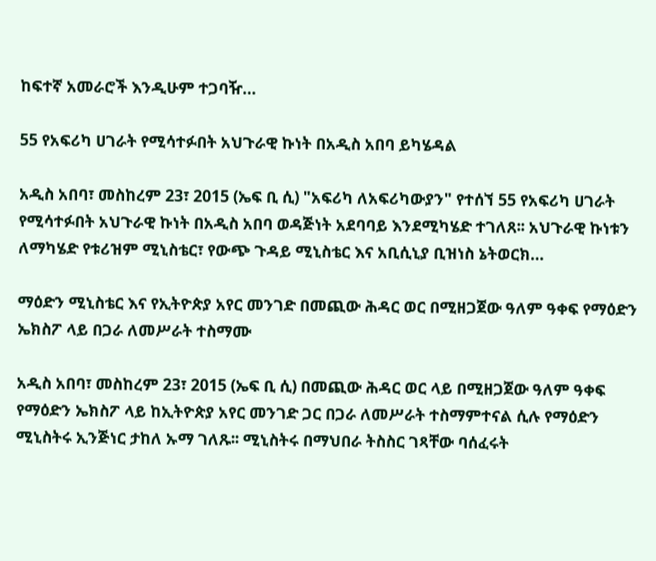ከፍተኛ አመራሮች እንዲሁም ተጋባዥ…

55 የአፍሪካ ሀገራት የሚሳተፉበት አህጉራዊ ኩነት በአዲስ አበባ ይካሄዳል

አዲስ አበባ፣ መስከረም 23፣ 2015 (ኤፍ ቢ ሲ) "አፍሪካ ለአፍሪካውያን" የተሰኘ 55 የአፍሪካ ሀገራት የሚሳተፉበት አህጉራዊ ኩነት በአዲስ አበባ ወዳጅነት አደባባይ እንደሚካሄድ ተገለጸ፡፡ አህጉራዊ ኩነቱን ለማካሄድ የቱሪዝም ሚኒስቴር፣ የውጭ ጉዳይ ሚኒስቴር እና አቢሲኒያ ቢዝነስ ኔትወርክ…

ማዕድን ሚኒስቴር እና የኢትዮጵያ አየር መንገድ በመጪው ሕዳር ወር በሚዘጋጀው ዓለም ዓቀፍ የማዕድን ኤክስፖ ላይ በጋራ ለመሥራት ተስማሙ

አዲስ አበባ፣ መስከረም 23፣ 2015 (ኤፍ ቢ ሲ) በመጪው ሕዳር ወር ላይ በሚዘጋጀው ዓለም ዓቀፍ የማዕድን ኤክስፖ ላይ ከኢትዮጵያ አየር መንገድ ጋር በጋራ ለመሥራት ተስማምተናል ሲሉ የማዕድን ሚኒስትሩ ኢንጅነር ታከለ ኡማ ገለጹ፡፡ ሚኒስትሩ በማህበራ ትስስር ገጻቸው ባሰፈሩት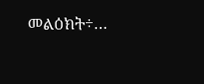መልዕክት÷…